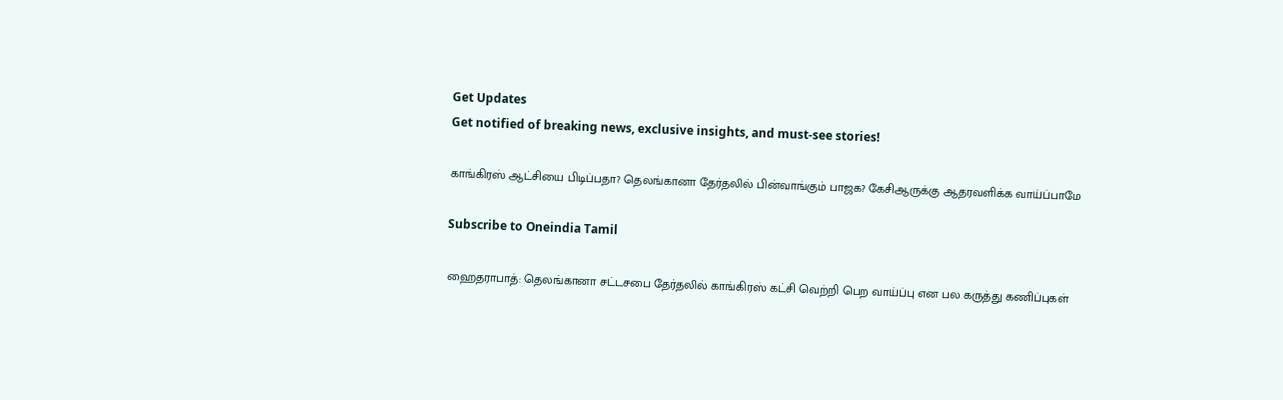Get Updates
Get notified of breaking news, exclusive insights, and must-see stories!

காங்கிரஸ் ஆட்சியை பிடிப்பதா? தெலங்கானா தேர்தலில் பின்வாங்கும் பாஜக? கேசிஆருக்கு ஆதரவளிக்க வாய்ப்பாமே

Subscribe to Oneindia Tamil

ஹைதராபாத்: தெலங்கானா சட்டசபை தேர்தலில் காங்கிரஸ் கட்சி வெற்றி பெற வாய்ப்பு என பல கருத்து கணிப்புகள்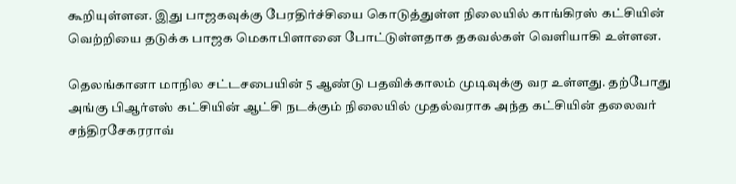கூறியுள்ளன. இது பாஜகவுக்கு பேரதிர்ச்சியை கொடுத்துள்ள நிலையில் காங்கிரஸ் கட்சியின் வெற்றியை தடுக்க பாஜக மெகாபிளானை போட்டுள்ளதாக தகவல்கள் வெளியாகி உள்ளன.

தெலங்கானா மாநில சட்டசபையின் 5 ஆண்டு பதவிக்காலம் முடிவுக்கு வர உள்ளது. தற்போது அங்கு பிஆர்எஸ் கட்சியின் ஆட்சி நடக்கும் நிலையில் முதல்வராக அந்த கட்சியின் தலைவர் சந்திரசேகரராவ்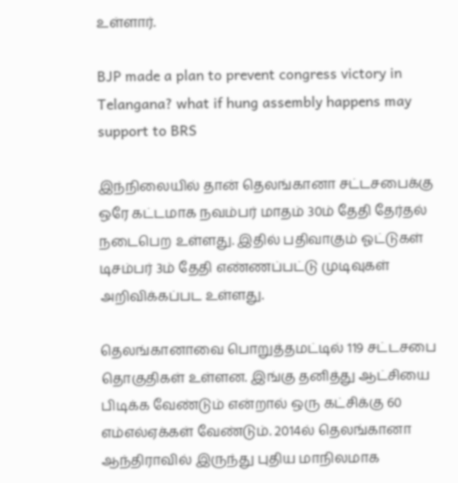உள்ளார்.

BJP made a plan to prevent congress victory in Telangana? what if hung assembly happens may support to BRS

இந்நிலையில் தான் தெலங்கானா சட்டசபைக்கு ஒரே கட்டமாக நவம்பர் மாதம் 30ம் தேதி தேர்தல் நடைபெற உள்ளது. இதில் பதிவாகும் ஓட்டுகள் டிசம்பர் 3ம் தேதி எண்ணப்பட்டு முடிவுகள் அறிவிக்கப்பட உள்ளது.

தெலங்கானாவை பொறுத்தமட்டில் 119 சட்டசபை தொகுதிகள் உள்ளன. இங்கு தனித்து ஆட்சியை பிடிக்க வேண்டும் என்றால் ஒரு கட்சிக்கு 60 எம்எல்ஏக்கள் வேண்டும். 2014ல் தெலங்கானா ஆந்திராவில் இருந்து புதிய மாநிலமாக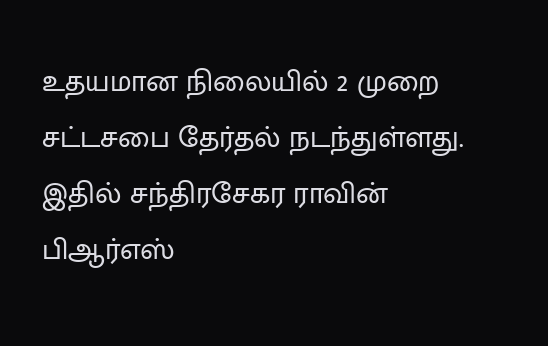உதயமான நிலையில் 2 முறை சட்டசபை தேர்தல் நடந்துள்ளது. இதில் சந்திரசேகர ராவின் பிஆர்எஸ்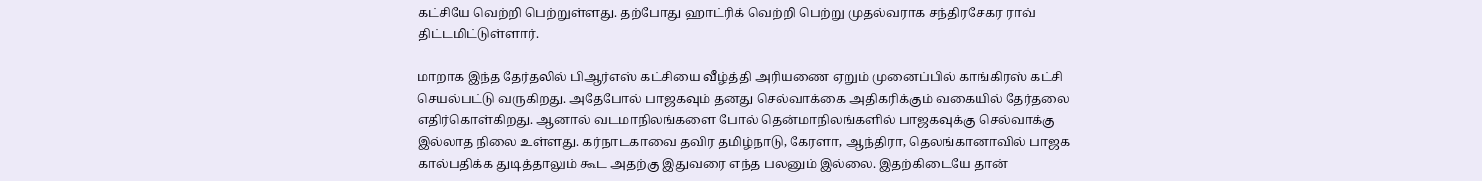கட்சியே வெற்றி பெற்றுள்ளது. தற்போது ஹாட்ரிக் வெற்றி பெற்று முதல்வராக சந்திரசேகர ராவ் திட்டமிட்டுள்ளார்.

மாறாக இந்த தேர்தலில் பிஆர்எஸ் கட்சியை வீழ்த்தி அரியணை ஏறும் முனைப்பில் காங்கிரஸ் கட்சி செயல்பட்டு வருகிறது. அதேபோல் பாஜகவும் தனது செல்வாக்கை அதிகரிக்கும் வகையில் தேர்தலை எதிர்கொள்கிறது. ஆனால் வடமாநிலங்களை போல் தென்மாநிலங்களில் பாஜகவுக்கு செல்வாக்கு இல்லாத நிலை உள்ளது. கர்நாடகாவை தவிர தமிழ்நாடு, கேரளா, ஆந்திரா, தெலங்கானாவில் பாஜக கால்பதிக்க துடித்தாலும் கூட அதற்கு இதுவரை எந்த பலனும் இல்லை. இதற்கிடையே தான்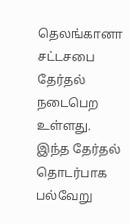தெலங்கானா சட்டசபை தேர்தல் நடைபெற உள்ளது. இந்த தேர்தல் தொடர்பாக பல்வேறு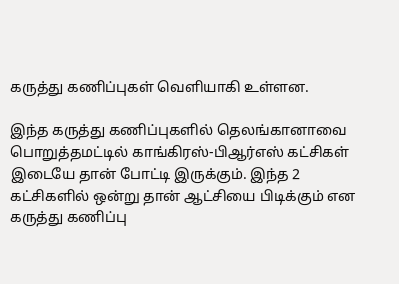கருத்து கணிப்புகள் வெளியாகி உள்ளன.

இந்த கருத்து கணிப்புகளில் தெலங்கானாவை பொறுத்தமட்டில் காங்கிரஸ்-பிஆர்எஸ் கட்சிகள் இடையே தான் போட்டி இருக்கும். இந்த 2 கட்சிகளில் ஒன்று தான் ஆட்சியை பிடிக்கும் என கருத்து கணிப்பு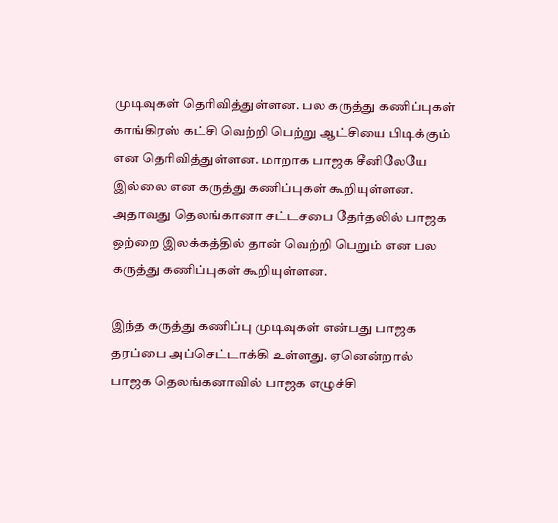முடிவுகள் தெரிவித்துள்ளன. பல கருத்து கணிப்புகள் காங்கிரஸ் கட்சி வெற்றி பெற்று ஆட்சியை பிடிக்கும் என தெரிவித்துள்ளன. மாறாக பாஜக சீனிலேயே இல்லை என கருத்து கணிப்புகள் கூறியுள்ளன. அதாவது தெலங்கானா சட்டசபை தேர்தலில் பாஜக ஒற்றை இலக்கத்தில் தான் வெற்றி பெறும் என பல கருத்து கணிப்புகள் கூறியுள்ளன.

இந்த கருத்து கணிப்பு முடிவுகள் என்பது பாஜக தரப்பை அப்செட்டாக்கி உள்ளது. ஏனென்றால் பாஜக தெலங்கனாவில் பாஜக எழுச்சி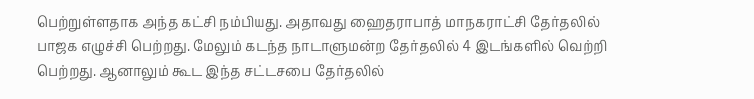பெற்றுள்ளதாக அந்த கட்சி நம்பியது. அதாவது ஹைதராபாத் மாநகராட்சி தேர்தலில் பாஜக எழுச்சி பெற்றது. மேலும் கடந்த நாடாளுமன்ற தேர்தலில் 4 இடங்களில் வெற்றி பெற்றது. ஆனாலும் கூட இந்த சட்டசபை தேர்தலில்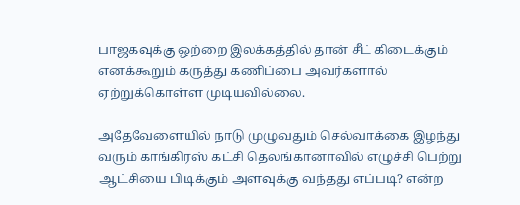பாஜகவுக்கு ஒற்றை இலக்கத்தில் தான் சீட் கிடைக்கும் எனக்கூறும் கருத்து கணிப்பை அவர்களால் ஏற்றுக்கொள்ள முடியவில்லை.

அதேவேளையில் நாடு முழுவதும் செல்வாக்கை இழந்து வரும் காங்கிரஸ் கட்சி தெலங்கானாவில் எழுச்சி பெற்று ஆட்சியை பிடிக்கும் அளவுக்கு வந்தது எப்படி? என்ற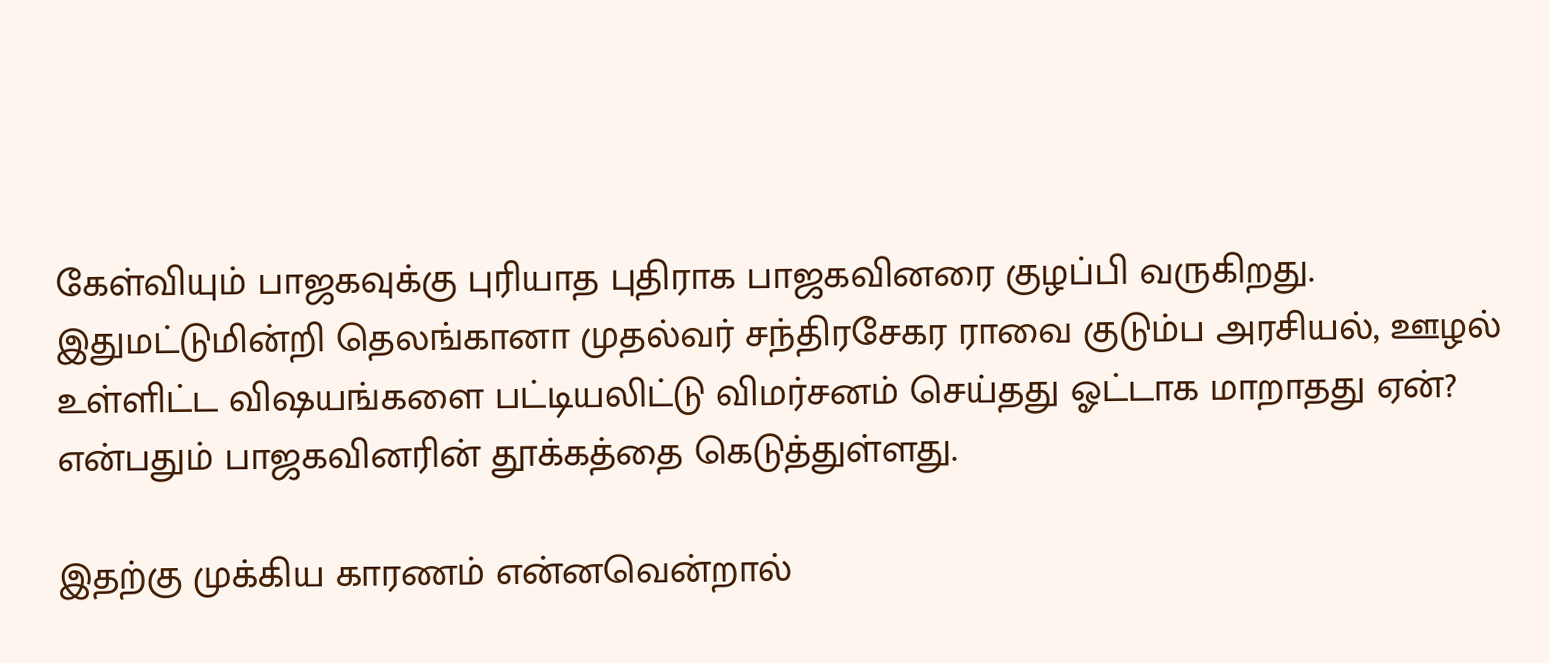கேள்வியும் பாஜகவுக்கு புரியாத புதிராக பாஜகவினரை குழப்பி வருகிறது. இதுமட்டுமின்றி தெலங்கானா முதல்வர் சந்திரசேகர ராவை குடும்ப அரசியல், ஊழல் உள்ளிட்ட விஷயங்களை பட்டியலிட்டு விமர்சனம் செய்தது ஓட்டாக மாறாதது ஏன்? என்பதும் பாஜகவினரின் தூக்கத்தை கெடுத்துள்ளது.

இதற்கு முக்கிய காரணம் என்னவென்றால்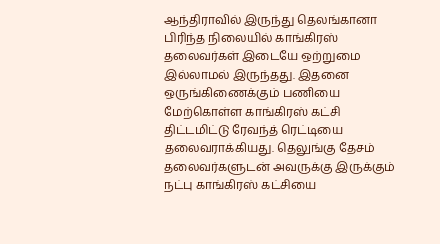ஆந்திராவில் இருந்து தெலங்கானா பிரிந்த நிலையில் காங்கிரஸ் தலைவர்கள் இடையே ஒற்றுமை இல்லாமல் இருந்தது. இதனை ஒருங்கிணைக்கும் பணியை மேற்கொள்ள காங்கிரஸ் கட்சி திட்டமிட்டு ரேவந்த் ரெட்டியை தலைவராக்கியது. தெலுங்கு தேசம் தலைவர்களுடன் அவருக்கு இருக்கும் நட்பு காங்கிரஸ் கட்சியை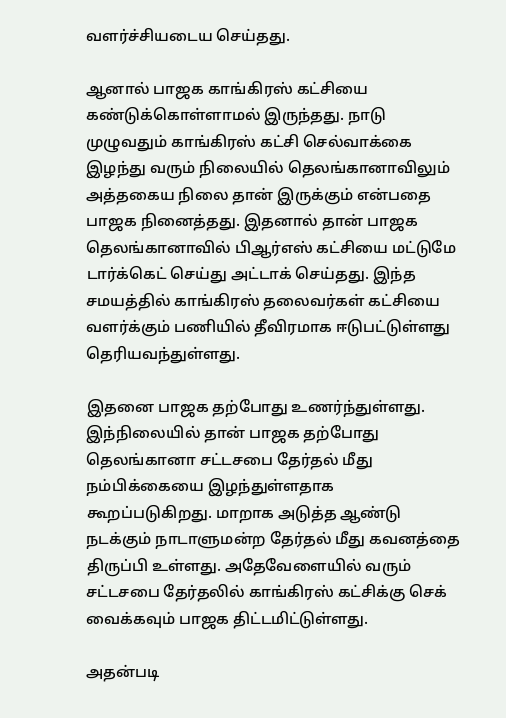வளர்ச்சியடைய செய்தது.

ஆனால் பாஜக காங்கிரஸ் கட்சியை கண்டுக்கொள்ளாமல் இருந்தது. நாடு முழுவதும் காங்கிரஸ் கட்சி செல்வாக்கை இழந்து வரும் நிலையில் தெலங்கானாவிலும் அத்தகைய நிலை தான் இருக்கும் என்பதை பாஜக நினைத்தது. இதனால் தான் பாஜக தெலங்கானாவில் பிஆர்எஸ் கட்சியை மட்டுமே டார்க்கெட் செய்து அட்டாக் செய்தது. இந்த சமயத்தில் காங்கிரஸ் தலைவர்கள் கட்சியை வளர்க்கும் பணியில் தீவிரமாக ஈடுபட்டுள்ளது தெரியவந்துள்ளது.

இதனை பாஜக தற்போது உணர்ந்துள்ளது. இந்நிலையில் தான் பாஜக தற்போது தெலங்கானா சட்டசபை தேர்தல் மீது நம்பிக்கையை இழந்துள்ளதாக கூறப்படுகிறது. மாறாக அடுத்த ஆண்டு நடக்கும் நாடாளுமன்ற தேர்தல் மீது கவனத்தை திருப்பி உள்ளது. அதேவேளையில் வரும் சட்டசபை தேர்தலில் காங்கிரஸ் கட்சிக்கு செக் வைக்கவும் பாஜக திட்டமிட்டுள்ளது.

அதன்படி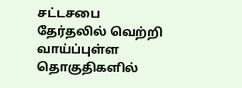சட்டசபை தேர்தலில் வெற்றி வாய்ப்புள்ள தொகுதிகளில்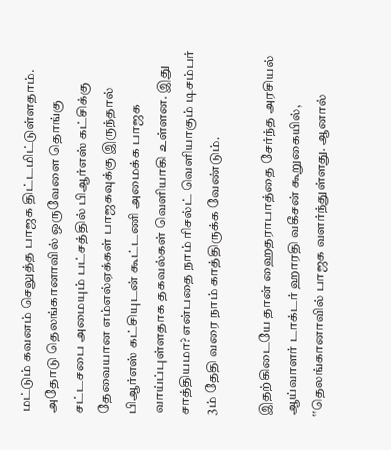மட்டும் கவனம் செலுத்த பாஜக திட்டமிட்டுள்ளதாம். அதோடு தெலங்கானாவில் ஒருவேளை தொங்கு சட்டசபை அமையும் பட்சத்தில் பிஆர்எஸ் கட்சிக்கு தேவையான எம்எல்ஏக்கள் பாஜகவுக்கு இருந்தால் பிஆர்எஸ் கட்சியுடன் கூட்டணி அமைக்க பாஜக வாய்ப்புள்ளதாக தகவல்கள் வெளியாகி உள்ளன. இது சாத்தியமா? என்பதை நாம் ரிசல்ட் வெளியாகும் டிசம்பர் 3ம் தேதி வரை நாம் காத்திருக்க வேண்டும்.

இதற்கிடையே தான் ஹைதராபாத்தை சேர்ந்த அரசியல் ஆய்வாளர் டாக்டர் ஹாரதி வகீசன் கூறுகையில், ‛‛தெலங்கானாவில் பாஜக வளர்ந்துள்ளது. ஆனால்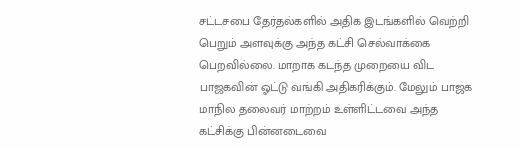சட்டசபை தேர்தல்களில் அதிக இடங்களில் வெற்றி பெறும் அளவுக்கு அந்த கட்சி செல்வாக்கை பெறவில்லை. மாறாக கடந்த முறையை விட பாஜகவின் ஓட்டு வங்கி அதிகரிக்கும். மேலும் பாஜக மாநில தலைவர் மாற்றம் உள்ளிட்டவை அந்த கட்சிக்கு பின்னடைவை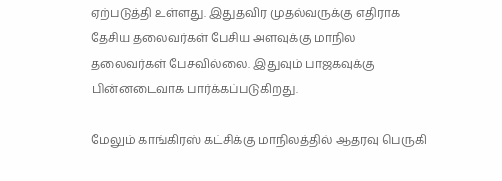ஏற்படுத்தி உள்ளது. இதுதவிர முதல்வருக்கு எதிராக தேசிய தலைவர்கள் பேசிய அளவுக்கு மாநில தலைவர்கள் பேசவில்லை. இதுவும் பாஜகவுக்கு பின்னடைவாக பார்க்கப்படுகிறது.

மேலும் காங்கிரஸ் கட்சிக்கு மாநிலத்தில் ஆதரவு பெருகி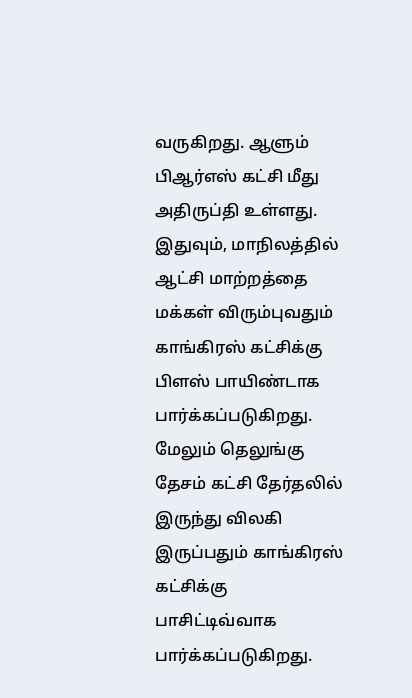வருகிறது. ஆளும் பிஆர்எஸ் கட்சி மீது அதிருப்தி உள்ளது. இதுவும், மாநிலத்தில் ஆட்சி மாற்றத்தை மக்கள் விரும்புவதும் காங்கிரஸ் கட்சிக்கு பிளஸ் பாயிண்டாக பார்க்கப்படுகிறது. மேலும் தெலுங்கு தேசம் கட்சி தேர்தலில் இருந்து விலகி இருப்பதும் காங்கிரஸ் கட்சிக்கு பாசிட்டிவ்வாக பார்க்கப்படுகிறது.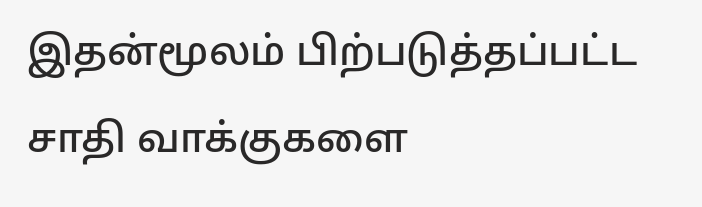இதன்மூலம் பிற்படுத்தப்பட்ட சாதி வாக்குகளை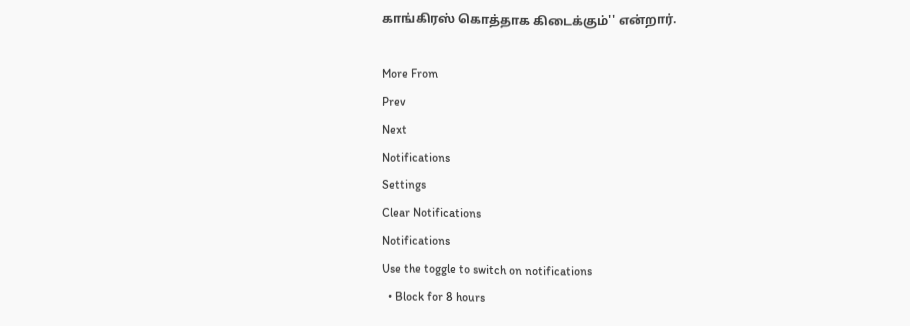காங்கிரஸ் கொத்தாக கிடைக்கும்'' என்றார்.

More From
Prev
Next
Notifications
Settings
Clear Notifications
Notifications
Use the toggle to switch on notifications
  • Block for 8 hours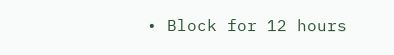• Block for 12 hours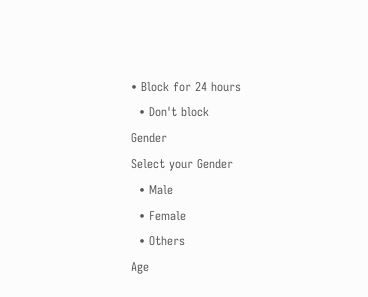• Block for 24 hours
  • Don't block
Gender
Select your Gender
  • Male
  • Female
  • Others
Age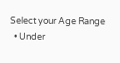Select your Age Range
  • Under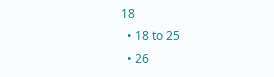18
  • 18 to 25
  • 26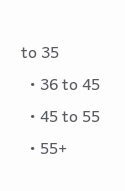to 35
  • 36 to 45
  • 45 to 55
  • 55+